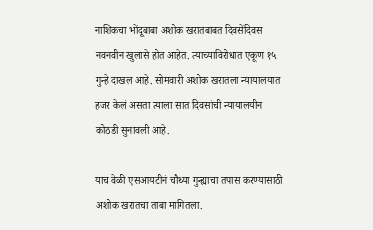नाशिकचा भोंदूबाबा अशोक खरातबाबत दिवसेंदिवस नवनवीन खुलासे होत आहेत. त्याच्याविरोधात एकूण १५ गुन्हे दाखल आहे. सोमवारी अशोक खरातला न्यायालयात हजर केलं असता त्याला सात दिवसांची न्यायालयीन कोठडी सुनावली आहे.

याच वेळी एसआयटीनं चौथ्या गुन्ह्याचा तपास करण्यासाठी अशोक खरातचा ताबा मागितला.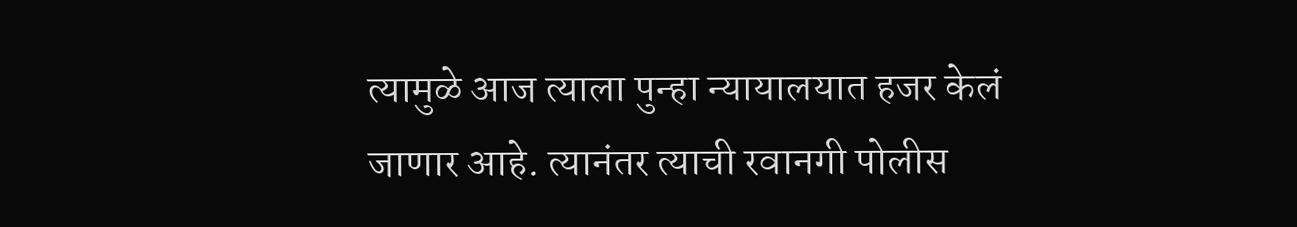त्यामुळे आज त्याला पुन्हा न्यायालयात हजर केलं जाणार आहे. त्यानंतर त्याची रवानगी पोलीस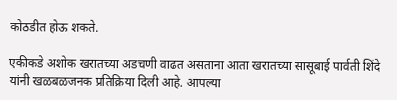कोठडीत होऊ शकते.

एकीकडे अशोक खरातच्या अडचणी वाढत असताना आता खरातच्या सासूबाई पार्वती शिंदे यांनी खळबळजनक प्रतिक्रिया दिली आहे. आपल्या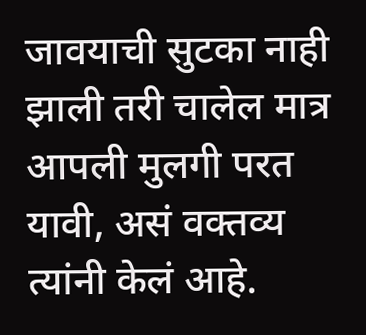जावयाची सुटका नाही झाली तरी चालेल मात्र आपली मुलगी परत यावी, असं वक्तव्य त्यांनी केलं आहे.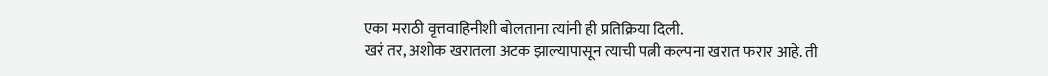एका मराठी वृत्तवाहिनीशी बोलताना त्यांनी ही प्रतिक्रिया दिली.
खरं तर, अशोक खरातला अटक झाल्यापासून त्याची पत्नी कल्पना खरात फरार आहे. ती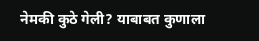नेमकी कुठे गेली? याबाबत कुणाला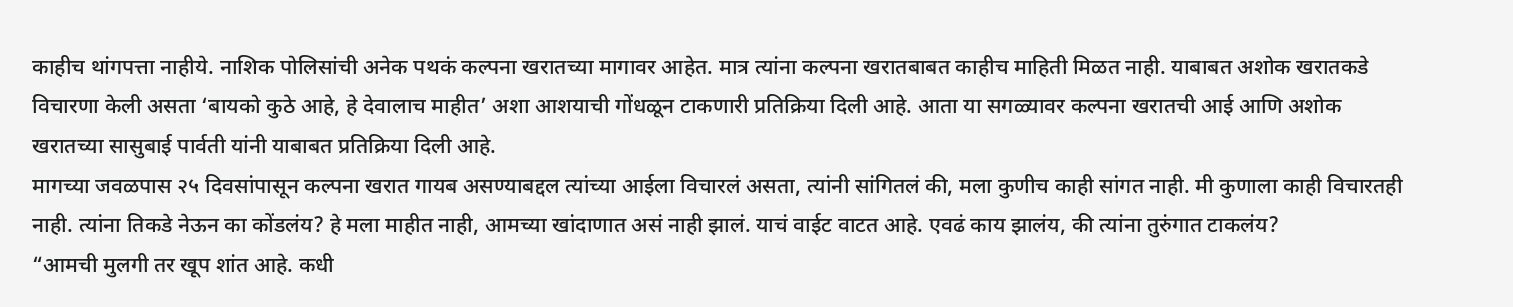काहीच थांगपत्ता नाहीये. नाशिक पोलिसांची अनेक पथकं कल्पना खरातच्या मागावर आहेत. मात्र त्यांना कल्पना खरातबाबत काहीच माहिती मिळत नाही. याबाबत अशोक खरातकडे विचारणा केली असता ‘बायको कुठे आहे, हे देवालाच माहीत’ अशा आशयाची गोंधळून टाकणारी प्रतिक्रिया दिली आहे. आता या सगळ्यावर कल्पना खरातची आई आणि अशोक खरातच्या सासुबाई पार्वती यांनी याबाबत प्रतिक्रिया दिली आहे.
मागच्या जवळपास २५ दिवसांपासून कल्पना खरात गायब असण्याबद्दल त्यांच्या आईला विचारलं असता, त्यांनी सांगितलं की, मला कुणीच काही सांगत नाही. मी कुणाला काही विचारतही नाही. त्यांना तिकडे नेऊन का कोंडलंय? हे मला माहीत नाही, आमच्या खांदाणात असं नाही झालं. याचं वाईट वाटत आहे. एवढं काय झालंय, की त्यांना तुरुंगात टाकलंय?
“आमची मुलगी तर खूप शांत आहे. कधी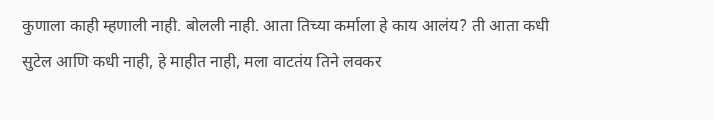कुणाला काही म्हणाली नाही. बोलली नाही. आता तिच्या कर्माला हे काय आलंय? ती आता कधी सुटेल आणि कधी नाही, हे माहीत नाही, मला वाटतंय तिने लवकर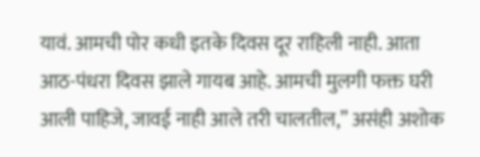यावं. आमची पोर कधी इतके दिवस दूर राहिली नाही. आता आठ-पंधरा दिवस झाले गायब आहे. आमची मुलगी फक्त घरी आली पाहिजे, जावई नाही आले तरी चालतील,” असंही अशोक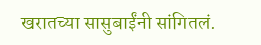खरातच्या सासुबाईंनी सांगितलं.